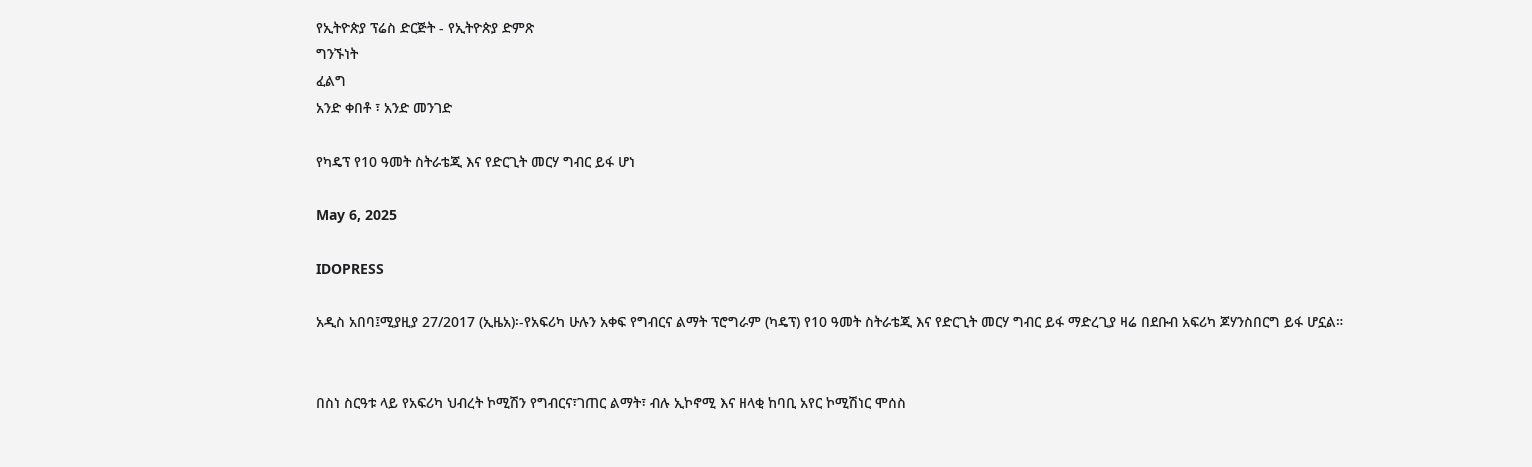የኢትዮጵያ ፕሬስ ድርጅት - የኢትዮጵያ ድምጽ
ግንኙነት
ፈልግ
አንድ ቀበቶ ፣ አንድ መንገድ

የካዴፕ የ10 ዓመት ስትራቴጂ እና የድርጊት መርሃ ግብር ይፋ ሆነ

May 6, 2025

IDOPRESS

አዲስ አበባ፤ሚያዚያ 27/2017 (ኢዜአ)፡-የአፍሪካ ሁሉን አቀፍ የግብርና ልማት ፕሮግራም (ካዴፕ) የ10 ዓመት ስትራቴጂ እና የድርጊት መርሃ ግብር ይፋ ማድረጊያ ዛሬ በደቡብ አፍሪካ ጆሃንስበርግ ይፋ ሆኗል።


በስነ ስርዓቱ ላይ የአፍሪካ ህብረት ኮሚሽን የግብርና፣ገጠር ልማት፣ ብሉ ኢኮኖሚ እና ዘላቂ ከባቢ አየር ኮሚሽነር ሞሰስ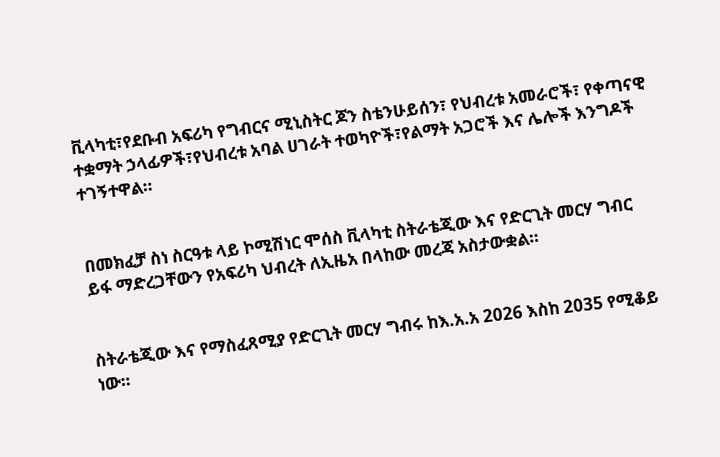ቪላካቲ፣የደቡብ አፍሪካ የግብርና ሚኒስትር ጆን ስቴንሁይሰን፣ የህብረቱ አመራሮች፣ የቀጣናዊ ተቋማት ኃላፊዎች፣የህብረቱ አባል ሀገራት ተወካዮች፣የልማት አጋሮች እና ሌሎች እንግዶች ተገኝተዋል።


በመክፈቻ ስነ ስርዓቱ ላይ ኮሚሽነር ሞሰስ ቪላካቲ ስትራቴጂው እና የድርጊት መርሃ ግብር ይፋ ማድረጋቸውን የአፍሪካ ህብረት ለኢዜአ በላከው መረጃ አስታውቋል።


ስትራቴጂው እና የማስፈጸሚያ የድርጊት መርሃ ግብሩ ከእ.አ.አ 2026 እስከ 2035 የሚቆይ ነው።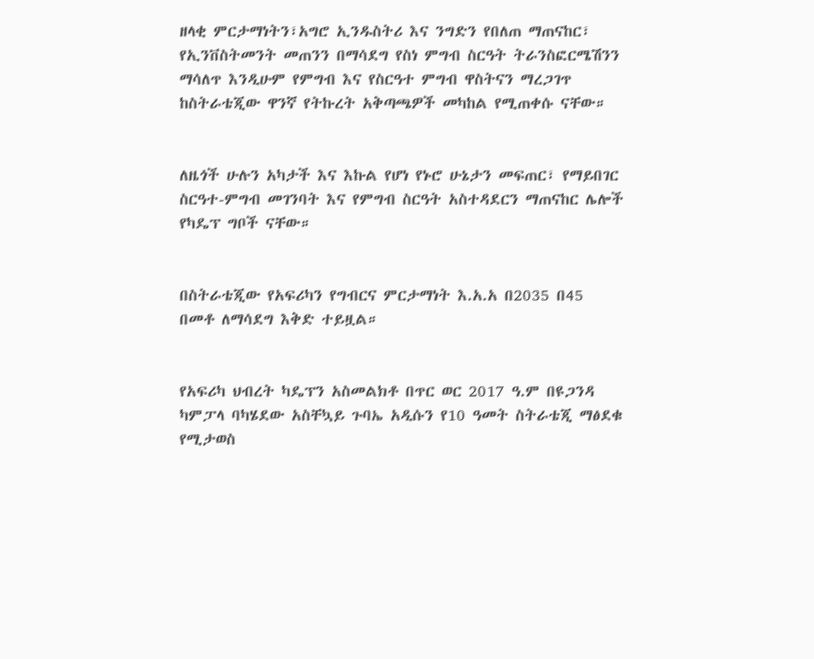ዘላቂ ምርታማነትን፣አግሮ ኢንዱስትሪ እና ንግድን የበለጠ ማጠናከር፣ የኢንቨስትመንት መጠንን በማሳደግ የስነ ምግብ ስርዓት ትራንስፎርሜሽንን ማሳለጥ እንዲሁም የምግብ እና የስርዓተ ምግብ ዋስትናን ማረጋገጥ ከስትራቴጂው ዋንኛ የትኩረት አቅጣጫዎች መካከል የሚጠቀሱ ናቸው።


ለዜጎች ሁሉን አካታች እና እኩል የሆነ የኑሮ ሁኔታን መፍጠር፣ የማይበገር ስርዓተ-ምግብ መገንባት እና የምግብ ስርዓት አስተዳደርን ማጠናከር ሌሎች የካዴፕ ግቦች ናቸው።


በስትራቴጂው የአፍሪካን የግብርና ምርታማነት እ.አ.አ በ2035 በ45 በመቶ ለማሳደግ እቅድ ተይዟል።


የአፍሪካ ህብረት ካዴፕን አስመልክቶ በጥር ወር 2017 ዓ.ም በዩጋንዳ ካምፓላ ባካሄደው አስቸኳይ ጉባኤ አዲሱን የ10 ዓመት ስትራቴጂ ማፅደቁ የሚታወስ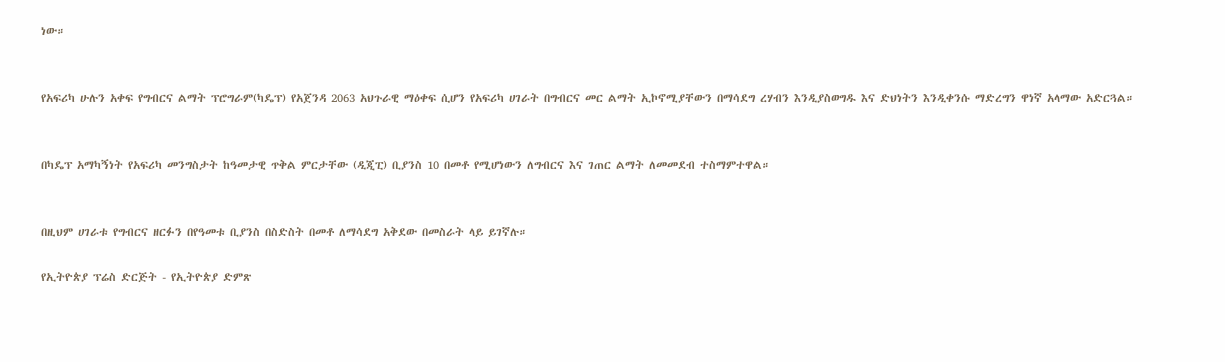ነው።


የአፍሪካ ሁሉን አቀፍ የግብርና ልማት ፕሮግራም(ካዴፕ) የአጀንዳ 2063 አህጉራዊ ማዕቀፍ ሲሆን የአፍሪካ ሀገራት በግብርና መር ልማት ኢኮኖሚያቸውን በማሳደግ ረሃብን እንዲያስወግዱ እና ድህነትን እንዲቀንሱ ማድረግን ዋነኛ አላማው አድርጓል።


በካዴፕ አማካኝነት የአፍሪካ መንግስታት ከዓመታዊ ጥቅል ምርታቸው (ዲጂፒ) ቢያንስ 10 በመቶ የሚሆነውን ለግብርና እና ገጠር ልማት ለመመደብ ተስማምተዋል።


በዚህም ሀገራቱ የግብርና ዘርፉን በየዓመቱ ቢያንስ በስድስት በመቶ ለማሳደግ አቅደው በመስራት ላይ ይገኛሉ።

የኢትዮጵያ ፕሬስ ድርጅት - የኢትዮጵያ ድምጽ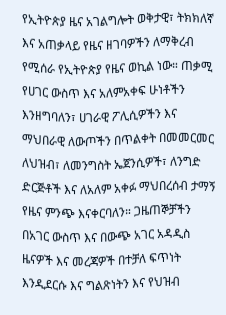የኢትዮጵያ ዜና አገልግሎት ወቅታዊ፣ ትክክለኛ እና አጠቃላይ የዜና ዘገባዎችን ለማቅረብ የሚሰራ የኢትዮጵያ የዜና ወኪል ነው። ጠቃሚ የሀገር ውስጥ እና አለምአቀፍ ሁነቶችን እንዘግባለን፣ ሀገራዊ ፖሊሲዎችን እና ማህበራዊ ለውጦችን በጥልቀት በመመርመር ለህዝብ፣ ለመንግስት ኤጀንሲዎች፣ ለንግድ ድርጅቶች እና ለአለም አቀፉ ማህበረሰብ ታማኝ የዜና ምንጭ እናቀርባለን። ጋዜጠኞቻችን በአገር ውስጥ እና በውጭ አገር አዳዲስ ዜናዎች እና መረጃዎች በተቻለ ፍጥነት እንዲደርሱ እና ግልጽነትን እና የህዝብ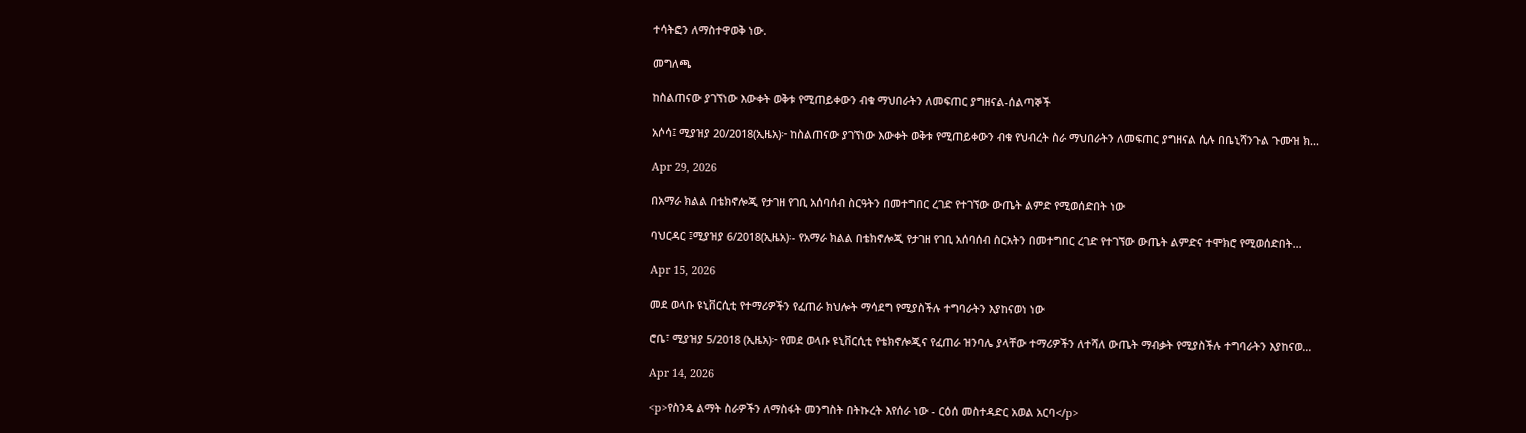ተሳትፎን ለማስተዋወቅ ነው.

መግለጫ

ከስልጠናው ያገኘነው እውቀት ወቅቱ የሚጠይቀውን ብቁ ማህበራትን ለመፍጠር ያግዘናል-ሰልጣኞች

አሶሳ፤ ሚያዝያ 20/2018(ኢዜአ)፦ ከስልጠናው ያገኘነው እውቀት ወቅቱ የሚጠይቀውን ብቁ የህብረት ስራ ማህበራትን ለመፍጠር ያግዘናል ሲሉ በቤኒሻንጉል ጉሙዝ ክ...

Apr 29, 2026

በአማራ ክልል በቴክኖሎጂ የታገዘ የገቢ አሰባሰብ ስርዓትን በመተግበር ረገድ የተገኘው ውጤት ልምድ የሚወሰድበት ነው

ባህርዳር ፤ሚያዝያ 6/2018(ኢዜአ)፡- የአማራ ክልል በቴክኖሎጂ የታገዘ የገቢ አሰባሰብ ስርአትን በመተግበር ረገድ የተገኘው ውጤት ልምድና ተሞክሮ የሚወሰድበት...

Apr 15, 2026

መደ ወላቡ ዩኒቨርሲቲ የተማሪዎችን የፈጠራ ክህሎት ማሳደግ የሚያስችሉ ተግባራትን እያከናወነ ነው

ሮቤ፣ ሚያዝያ 5/2018 (ኢዜአ)፦ የመደ ወላቡ ዩኒቨርሲቲ የቴክኖሎጂና የፈጠራ ዝንባሌ ያላቸው ተማሪዎችን ለተሻለ ውጤት ማብቃት የሚያስችሉ ተግባራትን እያከናወ...

Apr 14, 2026

<p>የስንዴ ልማት ስራዎችን ለማስፋት መንግስት በትኩረት እየሰራ ነው - ርዕሰ መስተዳድር አወል አርባ</p>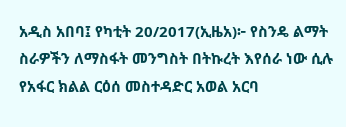አዲስ አበባ፤ የካቲት 20/2017(ኢዜአ)፦ የስንዴ ልማት ስራዎችን ለማስፋት መንግስት በትኩረት እየሰራ ነው ሲሉ የአፋር ክልል ርዕሰ መስተዳድር አወል አርባ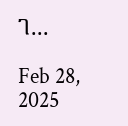ገ...

Feb 28, 2025